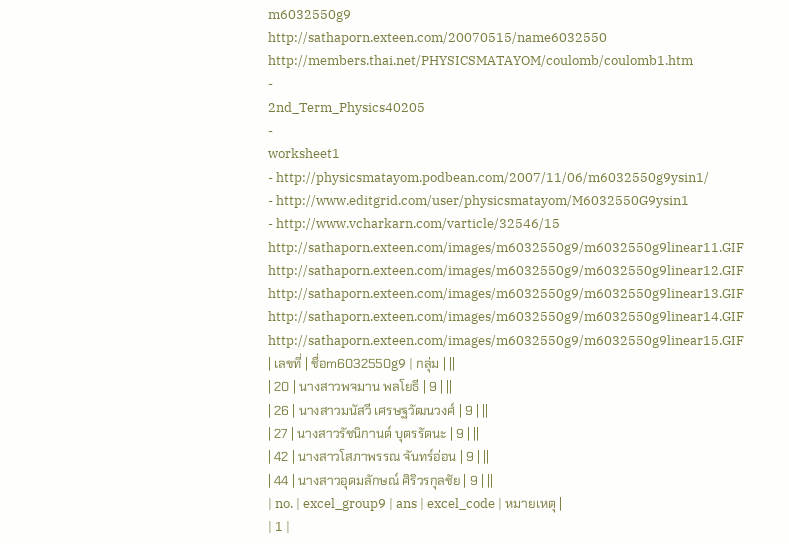m6032550g9
http://sathaporn.exteen.com/20070515/name6032550
http://members.thai.net/PHYSICSMATAYOM/coulomb/coulomb1.htm
-
2nd_Term_Physics40205
-
worksheet1
- http://physicsmatayom.podbean.com/2007/11/06/m6032550g9ysin1/
- http://www.editgrid.com/user/physicsmatayom/M6032550G9ysin1
- http://www.vcharkarn.com/varticle/32546/15
http://sathaporn.exteen.com/images/m6032550g9/m6032550g9linear11.GIF
http://sathaporn.exteen.com/images/m6032550g9/m6032550g9linear12.GIF
http://sathaporn.exteen.com/images/m6032550g9/m6032550g9linear13.GIF
http://sathaporn.exteen.com/images/m6032550g9/m6032550g9linear14.GIF
http://sathaporn.exteen.com/images/m6032550g9/m6032550g9linear15.GIF
| เลขที่ | ชื่อm6032550g9 | กลุ่ม | ||
| 20 | นางสาวพจมาน พลโยธี | 9 | ||
| 26 | นางสาวมนัสวี เศรษฐวัฒนวงศ์ | 9 | ||
| 27 | นางสาวรัชนิกานต์ บุตรรัตนะ | 9 | ||
| 42 | นางสาวโสภาพรรณ จันทร์อ่อน | 9 | ||
| 44 | นางสาวอุดมลักษณ์ ศิริวรกุลชัย | 9 | ||
| no. | excel_group9 | ans | excel_code | หมายเหตุ |
| 1 |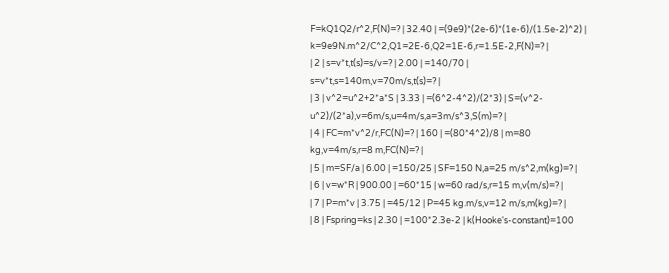F=kQ1Q2/r^2,F(N)=? | 32.40 | =(9e9)*(2e-6)*(1e-6)/(1.5e-2)^2) | k=9e9N.m^2/C^2,Q1=2E-6,Q2=1E-6,r=1.5E-2,F(N)=? |
| 2 | s=v*t,t(s)=s/v=? | 2.00 | =140/70 | s=v*t,s=140m,v=70m/s,t(s)=? |
| 3 | v^2=u^2+2*a*S | 3.33 | =(6^2-4^2)/(2*3) | S=(v^2-u^2)/(2*a),v=6m/s,u=4m/s,a=3m/s^3,S(m)=? |
| 4 | FC=m*v^2/r,FC(N)=? | 160 | =(80*4^2)/8 | m=80 kg,v=4m/s,r=8 m,FC(N)=? |
| 5 | m=SF/a | 6.00 | =150/25 | SF=150 N,a=25 m/s^2,m(kg)=? |
| 6 | v=w*R | 900.00 | =60*15 | w=60 rad/s,r=15 m,v(m/s)=? |
| 7 | P=m*v | 3.75 | =45/12 | P=45 kg.m/s,v=12 m/s,m(kg)=? |
| 8 | Fspring=ks | 2.30 | =100*2.3e-2 | k(Hooke's-constant)=100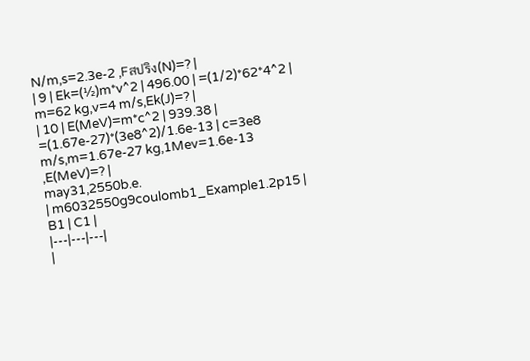N/m,s=2.3e-2 ,Fสปริง(N)=? |
| 9 | Ek=(½)m*v^2 | 496.00 | =(1/2)*62*4^2 | m=62 kg,v=4 m/s,Ek(J)=? |
| 10 | E(MeV)=m*c^2 | 939.38 | =(1.67e-27)*(3e8^2)/1.6e-13 | c=3e8 m/s,m=1.67e-27 kg,1Mev=1.6e-13 ,E(MeV)=? |
may31,2550b.e.
| m6032550g9coulomb1_Example1.2p15 | B1 | C1 |
|---|---|---|
|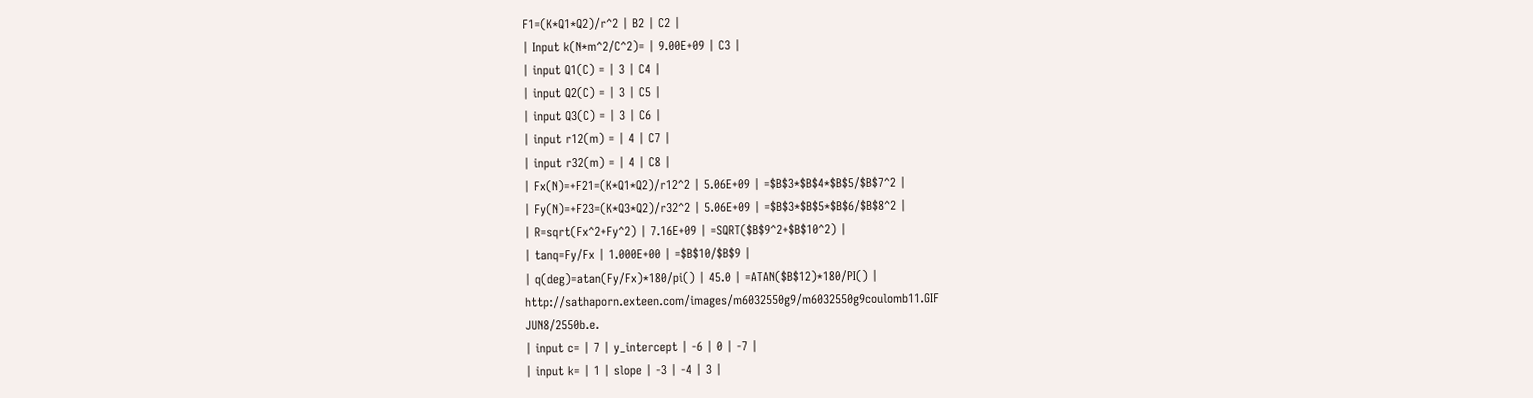F1=(K*Q1*Q2)/r^2 | B2 | C2 |
| Input k(N*m^2/C^2)= | 9.00E+09 | C3 |
| input Q1(C) = | 3 | C4 |
| input Q2(C) = | 3 | C5 |
| input Q3(C) = | 3 | C6 |
| input r12(m) = | 4 | C7 |
| input r32(m) = | 4 | C8 |
| Fx(N)=+F21=(K*Q1*Q2)/r12^2 | 5.06E+09 | =$B$3*$B$4*$B$5/$B$7^2 |
| Fy(N)=+F23=(K*Q3*Q2)/r32^2 | 5.06E+09 | =$B$3*$B$5*$B$6/$B$8^2 |
| R=sqrt(Fx^2+Fy^2) | 7.16E+09 | =SQRT($B$9^2+$B$10^2) |
| tanq=Fy/Fx | 1.000E+00 | =$B$10/$B$9 |
| q(deg)=atan(Fy/Fx)*180/pi() | 45.0 | =ATAN($B$12)*180/PI() |
http://sathaporn.exteen.com/images/m6032550g9/m6032550g9coulomb11.GIF
JUN8/2550b.e.
| input c= | 7 | y_intercept | -6 | 0 | -7 |
| input k= | 1 | slope | -3 | -4 | 3 |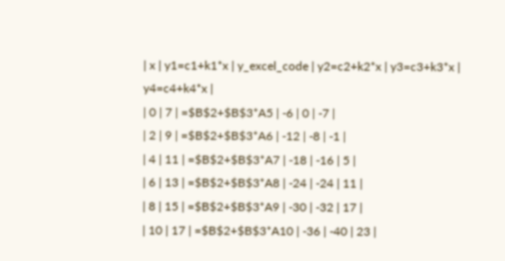| x | y1=c1+k1*x | y_excel_code | y2=c2+k2*x | y3=c3+k3*x | y4=c4+k4*x |
| 0 | 7 | =$B$2+$B$3*A5 | -6 | 0 | -7 |
| 2 | 9 | =$B$2+$B$3*A6 | -12 | -8 | -1 |
| 4 | 11 | =$B$2+$B$3*A7 | -18 | -16 | 5 |
| 6 | 13 | =$B$2+$B$3*A8 | -24 | -24 | 11 |
| 8 | 15 | =$B$2+$B$3*A9 | -30 | -32 | 17 |
| 10 | 17 | =$B$2+$B$3*A10 | -36 | -40 | 23 |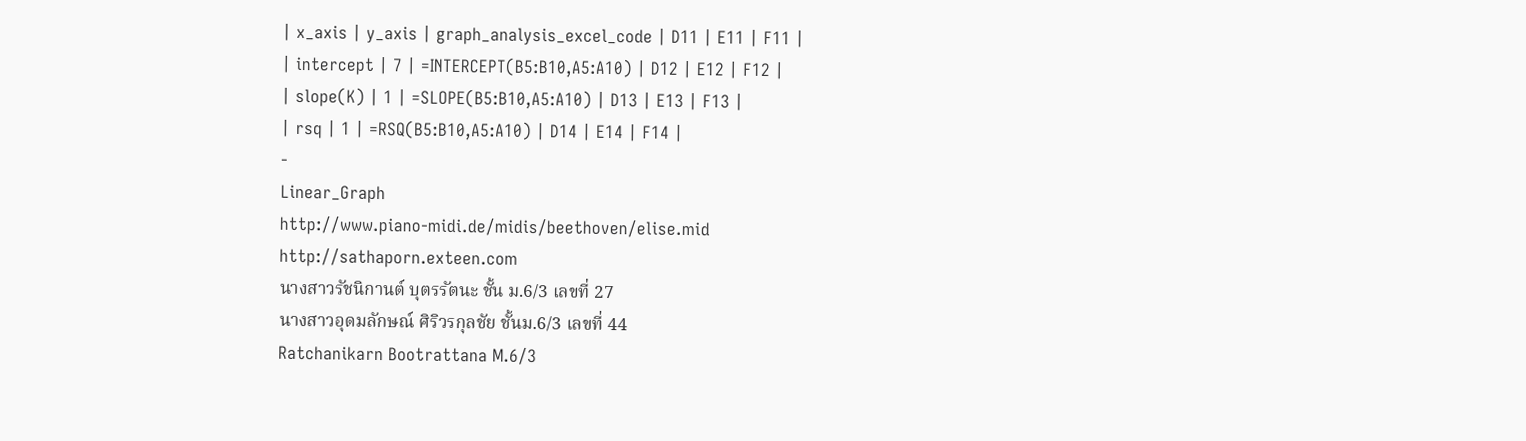| x_axis | y_axis | graph_analysis_excel_code | D11 | E11 | F11 |
| intercept | 7 | =INTERCEPT(B5:B10,A5:A10) | D12 | E12 | F12 |
| slope(K) | 1 | =SLOPE(B5:B10,A5:A10) | D13 | E13 | F13 |
| rsq | 1 | =RSQ(B5:B10,A5:A10) | D14 | E14 | F14 |
-
Linear_Graph
http://www.piano-midi.de/midis/beethoven/elise.mid
http://sathaporn.exteen.com
นางสาวรัชนิกานต์ บุตรรัตนะ ชั้น ม.6/3 เลขที่ 27
นางสาวอุดมลักษณ์ ศิริวรกุลชัย ชั้นม.6/3 เลขที่ 44
Ratchanikarn Bootrattana M.6/3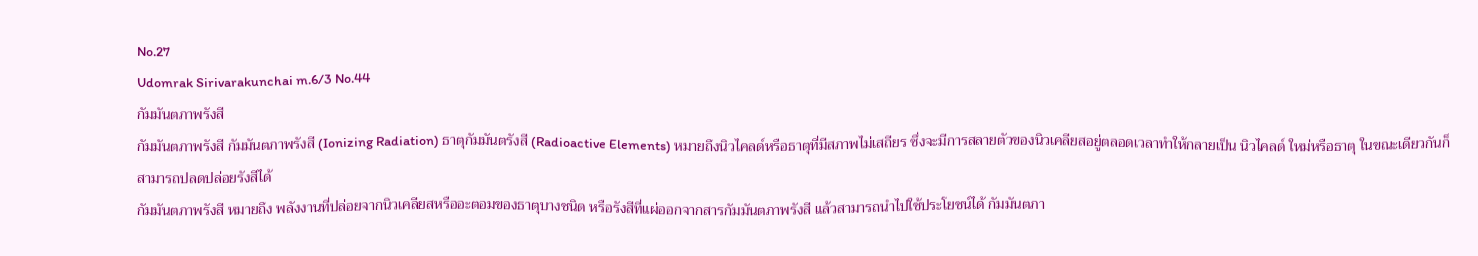No.27
Udomrak Sirivarakunchai m.6/3 No.44
กัมมันตภาพรังสี
กัมมันตภาพรังสี กัมมันตภาพรังสี (Ionizing Radiation) ธาตุกัมมันตรังสี (Radioactive Elements) หมายถึงนิวไคลด์หรือธาตุที่มีสภาพไม่เสถียร ซึ่งจะมีการสลายตัวของนิวเคลียสอยู่ตลอดเวลาทำให้กลายเป็น นิวไคลด์ ใหม่หรือธาตุ ในขณะเดียวกันก็สามารถปลดปล่อยรังสีได้
กัมมันตภาพรังสี หมายถึง พลังงานที่ปล่อยจากนิวเคลียสหรืออะตอมของธาตุบางชนิด หรือรังสีที่แผ่ออกจากสารกัมมันตภาพรังสี แล้วสามารถนำไปใช้ประโยชน์ได้ กัมมันตภา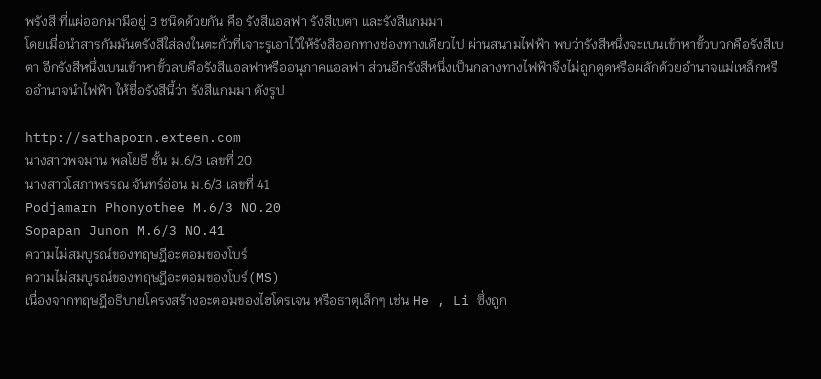พรังสี ที่แผ่ออกมามีอยู่ 3 ชนิดด้วยกัน คือ รังสีแอลฟา รังสีเบตา และรังสีแกมมา
โดยเมื่อนำสารกัมมันตรังสีใส่ลงในตะกั่วที่เจาะรูเอาไว้ให้รังสีออกทางช่องทางเดียวไป ผ่านสนามไฟฟ้า พบว่ารังสีหนึ่งจะเบนเข้าหาขั้วบวกคือรังสีเบตา อีกรังสีหนึ่งเบนเข้าหาขั้วลบคือรังสีแอลฟาหรืออนุภาคแอลฟา ส่วนอีกรังสีหนึ่งเป็นกลางทางไฟฟ้าจึงไม่ถูกดูดหรือผลักด้วยอำนาจแม่เหล็กหรืออำนาจนำไฟฟ้า ให้ชื่อรังสีนี้ว่า รังสีแกมมา ดังรูป

http://sathaporn.exteen.com
นางสาวพจมาน พลโยธี ชั้น ม.6/3 เลขที่ 20
นางสาวโสภาพรรณ จันทร์อ่อน ม.6/3 เลขที่ 41
Podjamarn Phonyothee M.6/3 NO.20
Sopapan Junon M.6/3 NO.41
ความไม่สมบูรณ์ของทฤษฎีอะตอมของโบร์
ความไม่สมบูรณ์ของทฤษฎีอะตอมของโบร์(MS)
เนื่องจากทฤษฎีอธิบายโครงสร้างอะตอมของไฮโดรเจน หรือธาตุเล็กๆ เช่น He , Li ซึ่งถูก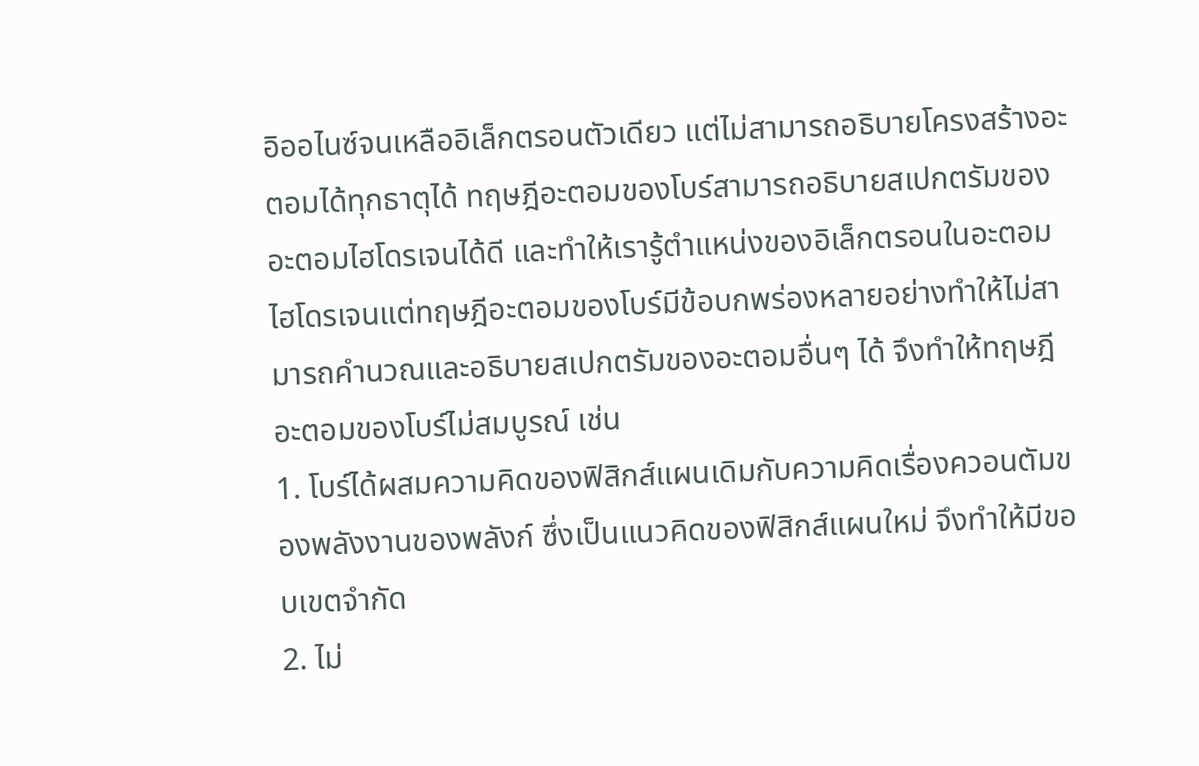อิออไนซ์จนเหลืออิเล็กตรอนตัวเดียว แต่ไม่สามารถอธิบายโครงสร้างอะตอมได้ทุกธาตุได้ ทฤษฎีอะตอมของโบร์สามารถอธิบายสเปกตรัมของอะตอมไฮโดรเจนได้ดี และทำให้เรารู้ตำแหน่งของอิเล็กตรอนในอะตอมไฮโดรเจนแต่ทฤษฎีอะตอมของโบร์มีข้อบกพร่องหลายอย่างทำให้ไม่สามารถคำนวณและอธิบายสเปกตรัมของอะตอมอื่นๆ ได้ จึงทำให้ทฤษฎีอะตอมของโบร์ไม่สมบูรณ์ เช่น
1. โบร์ได้ผสมความคิดของฟิสิกส์แผนเดิมกับความคิดเรื่องควอนตัมของพลังงานของพลังก์ ซึ่งเป็นแนวคิดของฟิสิกส์แผนใหม่ จึงทำให้มีขอบเขตจำกัด
2. ไม่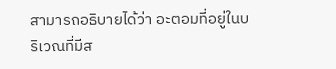สามารถอธิบายได้ว่า อะตอมที่อยู่ในบริเวณที่มีส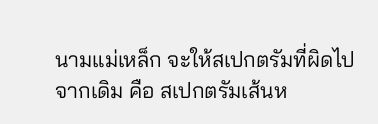นามแม่เหล็ก จะให้สเปกตรัมที่ผิดไปจากเดิม คือ สเปกตรัมเส้นห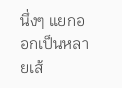นึ่งๆ แยกออกเป็นหลายเส้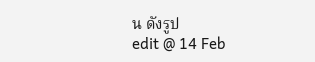น ดังรูป
edit @ 14 Feb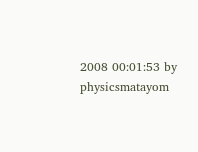2008 00:01:53 by physicsmatayom